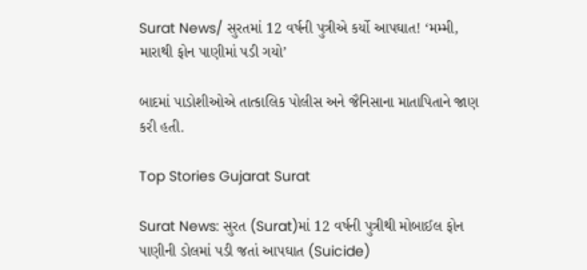Surat News/ સુરતમાં 12 વર્ષની પુત્રીએ કર્યો આપઘાત! ‘મમ્મી, મારાથી ફોન પાણીમાં પડી ગયો’

બાદમાં પાડોશીઓએ તાત્કાલિક પોલીસ અને જૈનિસાના માતાપિતાને જાણ કરી હતી.

Top Stories Gujarat Surat

Surat News: સુરત (Surat)માં 12 વર્ષની પુત્રીથી મોબાઈલ ફોન પાણીની ડોલમાં પડી જતાં આપઘાત (Suicide)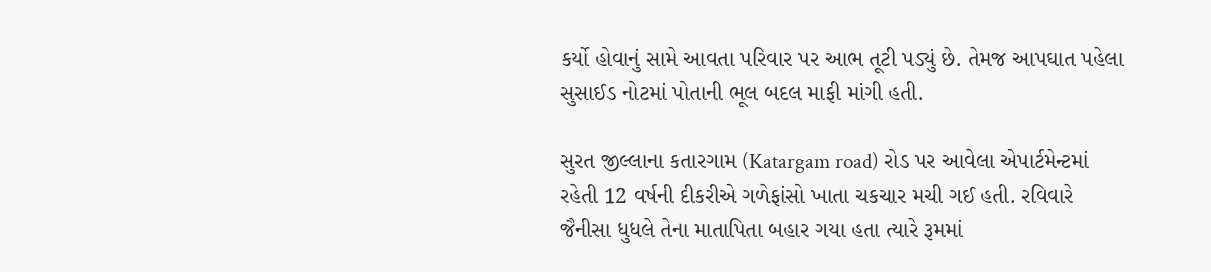કર્યો હોવાનું સામે આવતા પરિવાર પર આભ તૂટી પડ્યું છે. તેમજ આપઘાત પહેલા સુસાઈડ નોટમાં પોતાની ભૂલ બદલ માફી માંગી હતી.

સુરત જીલ્લાના કતારગામ (Katargam road) રોડ પર આવેલા એપાર્ટમેન્ટમાં રહેતી 12 વર્ષની દીકરીએ ગળેફાંસો ખાતા ચકચાર મચી ગઈ હતી. રવિવારે જૈનીસા ધુધલે તેના માતાપિતા બહાર ગયા હતા ત્યારે રૂમમાં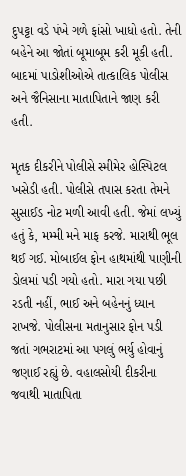દુપટ્ટા વડે પંખે ગળે ફાંસો ખાધો હતો. તેની બહેને આ જોતાં બૂમાબૂમ કરી મૂકી હતી. બાદમાં પાડોશીઓએ તાત્કાલિક પોલીસ અને જૈનિસાના માતાપિતાને જાણ કરી હતી.

મૃતક દીકરીને પોલીસે સ્મીમેર હોસ્પિટલ ખસેડી હતી. પોલીસે તપાસ કરતા તેમને સુસાઈડ નોટ મળી આવી હતી. જેમાં લખ્યું હતું કે, મમ્મી મને માફ કરજે. મારાથી ભૂલ થઈ ગઈ. મોબાઈલ ફોન હાથમાંથી પાણીની ડોલમાં પડી ગયો હતો. મારા ગયા પછી રડતી નહીં, ભાઈ અને બહેનનું ધ્યાન રાખજે. પોલીસના મતાનુસાર ફોન પડી જતાં ગભરાટમાં આ પગલું ભર્યુ હોવાનું જણાઈ રહ્યું છે. વહાલસોયી દીકરીના જવાથી માતાપિતા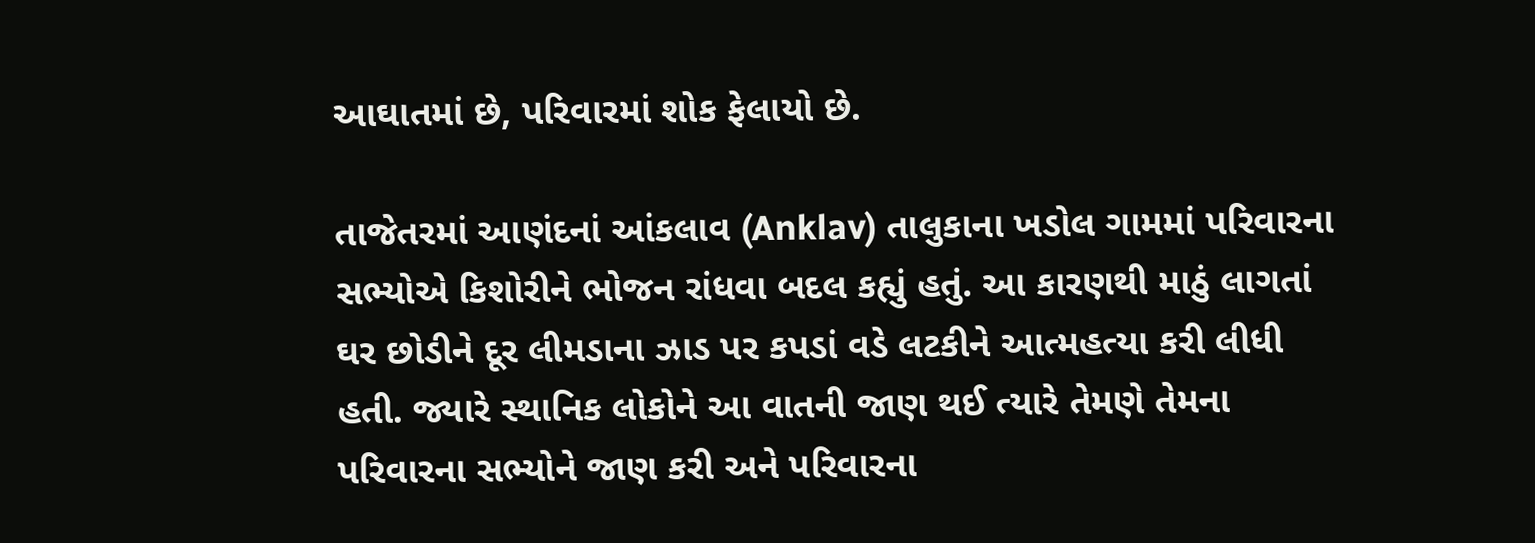આઘાતમાં છે, પરિવારમાં શોક ફેલાયો છે.

તાજેતરમાં આણંદનાં આંકલાવ (Anklav) તાલુકાના ખડોલ ગામમાં પરિવારના સભ્યોએ કિશોરીને ભોજન રાંધવા બદલ કહ્યું હતું. આ કારણથી માઠું લાગતાં ઘર છોડીને દૂર લીમડાના ઝાડ પર કપડાં વડે લટકીને આત્મહત્યા કરી લીધી હતી. જ્યારે સ્થાનિક લોકોને આ વાતની જાણ થઈ ત્યારે તેમણે તેમના પરિવારના સભ્યોને જાણ કરી અને પરિવારના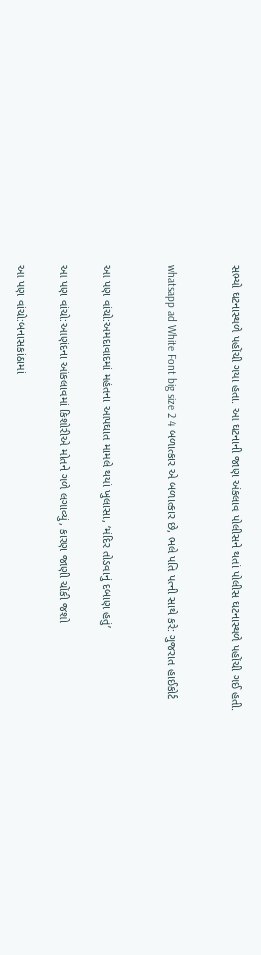સભ્યો ઘટનાસ્થળે પહોંચી ગયા હતા. આ ઘટનાની જાણ અંકલાવ પોલીસને થતાં પોલીસ ઘટનાસ્થળે પહોંચી ગઈ હતી.


whatsapp ad White Font big size 2 4 બળાત્કાર એ બળાત્કાર છે, ભલે પતિ પત્ની સાથે કરે: ગુજરાત હાઈકોર્ટ


આ પણ વાંચો:અમદાવાદમાં મહંતના આપઘાત મામલે થયાં ખુલાસા, ‘મંદિર તોડવાનું દબાણ હતું’

આ પણ વાંચો:આણંદના આંકલાવમાં કિશોરીએ મોતને ગળે લગાવ્યું, કારણ જાણી ચોંકી જશો

આ પણ વાંચો:બનાસકાંઠામાં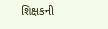શિક્ષકની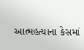આત્મહત્યાના કેસમાં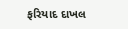ફરિયાદ દાખલ